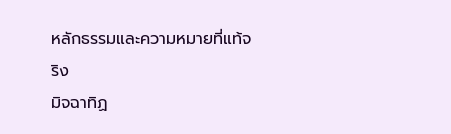หลักธรรมและความหมายที่แท้จริง
มิจฉาทิฏ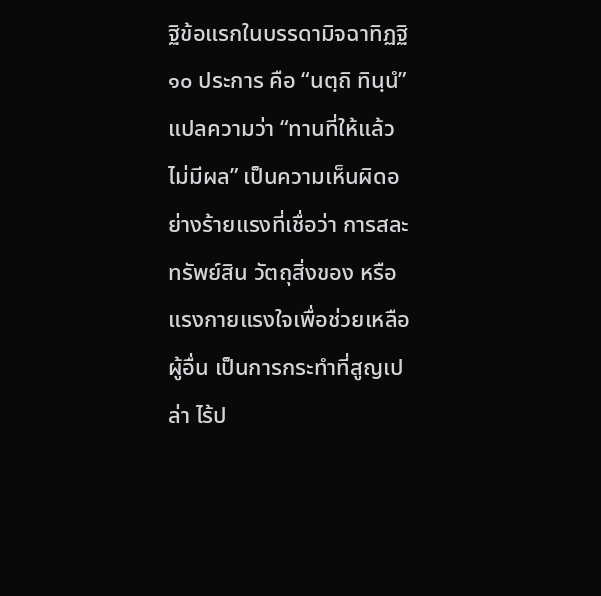ฐิข้อแรกในบรรดามิจฉาทิฏฐิ ๑๐ ประการ คือ “นตฺถิ ทินฺนํ” แปลความว่า “ทานที่ให้แล้ว ไม่มีผล” เป็นความเห็นผิดอย่างร้ายแรงที่เชื่อว่า การสละทรัพย์สิน วัตถุสิ่งของ หรือแรงกายแรงใจเพื่อช่วยเหลือผู้อื่น เป็นการกระทำที่สูญเปล่า ไร้ป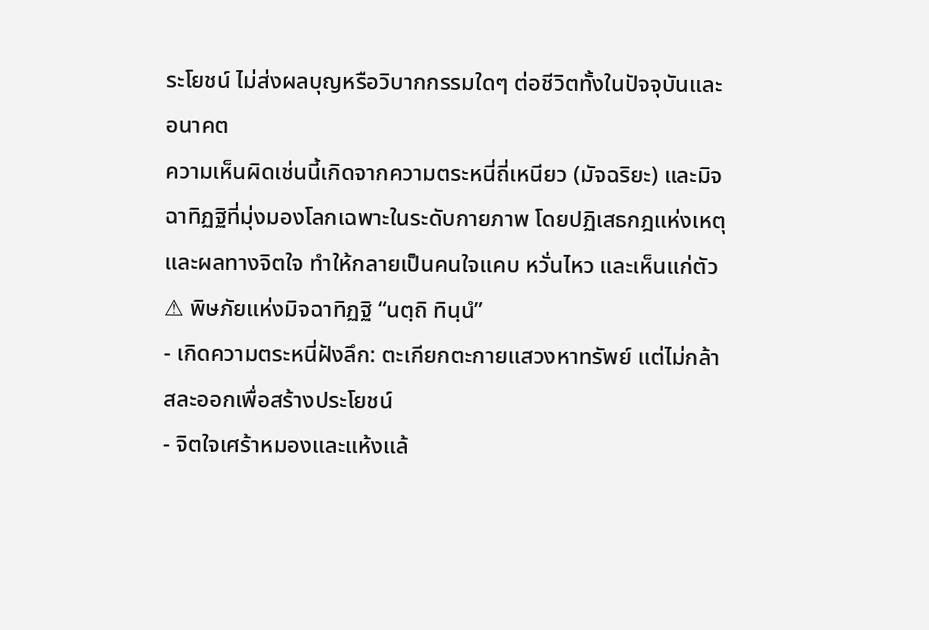ระโยชน์ ไม่ส่งผลบุญหรือวิบากกรรมใดๆ ต่อชีวิตทั้งในปัจจุบันและอนาคต
ความเห็นผิดเช่นนี้เกิดจากความตระหนี่ถี่เหนียว (มัจฉริยะ) และมิจฉาทิฏฐิที่มุ่งมองโลกเฉพาะในระดับกายภาพ โดยปฏิเสธกฎแห่งเหตุและผลทางจิตใจ ทำให้กลายเป็นคนใจแคบ หวั่นไหว และเห็นแก่ตัว
⚠ พิษภัยแห่งมิจฉาทิฏฐิ “นตฺถิ ทินฺนํ”
- เกิดความตระหนี่ฝังลึก: ตะเกียกตะกายแสวงหาทรัพย์ แต่ไม่กล้าสละออกเพื่อสร้างประโยชน์
- จิตใจเศร้าหมองและแห้งแล้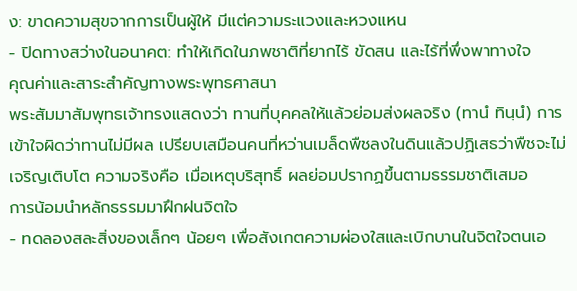ง: ขาดความสุขจากการเป็นผู้ให้ มีแต่ความระแวงและหวงแหน
- ปิดทางสว่างในอนาคต: ทำให้เกิดในภพชาติที่ยากไร้ ขัดสน และไร้ที่พึ่งพาทางใจ
คุณค่าและสาระสำคัญทางพระพุทธศาสนา
พระสัมมาสัมพุทธเจ้าทรงแสดงว่า ทานที่บุคคลให้แล้วย่อมส่งผลจริง (ทานํ ทินฺนํ) การเข้าใจผิดว่าทานไม่มีผล เปรียบเสมือนคนที่หว่านเมล็ดพืชลงในดินแล้วปฏิเสธว่าพืชจะไม่เจริญเติบโต ความจริงคือ เมื่อเหตุบริสุทธิ์ ผลย่อมปรากฏขึ้นตามธรรมชาติเสมอ
การน้อมนำหลักธรรมมาฝึกฝนจิตใจ
- ทดลองสละสิ่งของเล็กๆ น้อยๆ เพื่อสังเกตความผ่องใสและเบิกบานในจิตใจตนเอ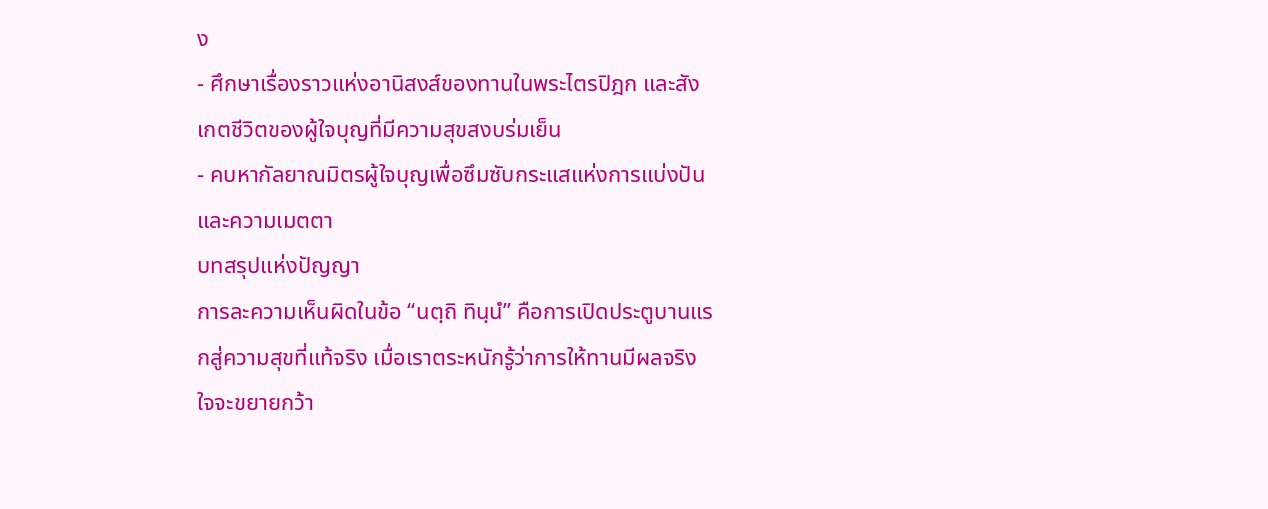ง
- ศึกษาเรื่องราวแห่งอานิสงส์ของทานในพระไตรปิฎก และสังเกตชีวิตของผู้ใจบุญที่มีความสุขสงบร่มเย็น
- คบหากัลยาณมิตรผู้ใจบุญเพื่อซึมซับกระแสแห่งการแบ่งปันและความเมตตา
บทสรุปแห่งปัญญา
การละความเห็นผิดในข้อ “นตฺถิ ทินฺนํ” คือการเปิดประตูบานแรกสู่ความสุขที่แท้จริง เมื่อเราตระหนักรู้ว่าการให้ทานมีผลจริง ใจจะขยายกว้า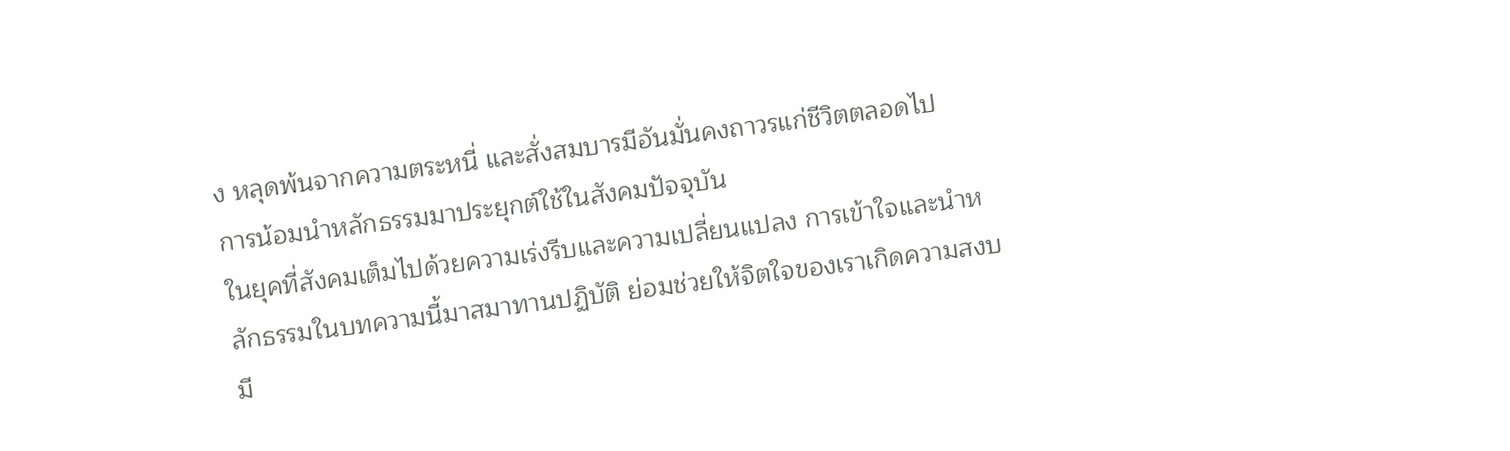ง หลุดพ้นจากความตระหนี่ และสั่งสมบารมีอันมั่นคงถาวรแก่ชีวิตตลอดไป
การน้อมนำหลักธรรมมาประยุกต์ใช้ในสังคมปัจจุบัน
ในยุคที่สังคมเต็มไปด้วยความเร่งรีบและความเปลี่ยนแปลง การเข้าใจและนำหลักธรรมในบทความนี้มาสมาทานปฏิบัติ ย่อมช่วยให้จิตใจของเราเกิดความสงบ มี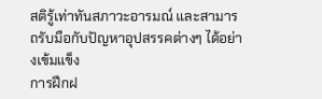สติรู้เท่าทันสภาวะอารมณ์ และสามารถรับมือกับปัญหาอุปสรรคต่างๆ ได้อย่างเข้มแข็ง
การฝึกฝ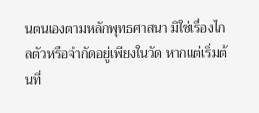นตนเองตามหลักพุทธศาสนา มิใช่เรื่องไกลตัวหรือจำกัดอยู่เพียงในวัด หากแต่เริ่มต้นที่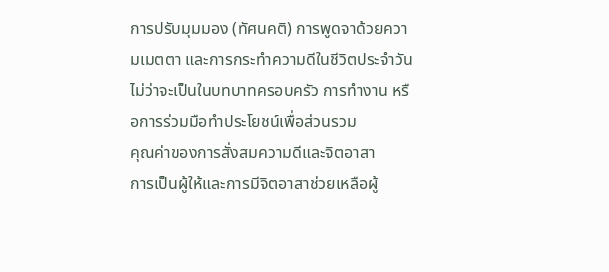การปรับมุมมอง (ทัศนคติ) การพูดจาด้วยความเมตตา และการกระทำความดีในชีวิตประจำวัน ไม่ว่าจะเป็นในบทบาทครอบครัว การทำงาน หรือการร่วมมือทำประโยชน์เพื่อส่วนรวม
คุณค่าของการสั่งสมความดีและจิตอาสา
การเป็นผู้ให้และการมีจิตอาสาช่วยเหลือผู้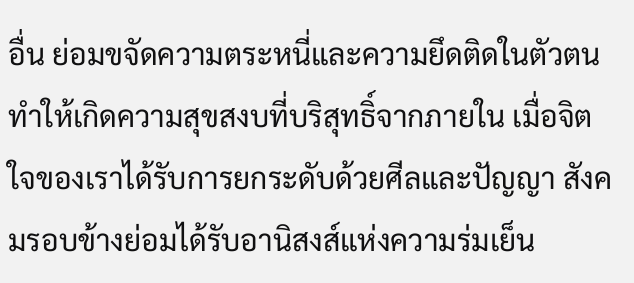อื่น ย่อมขจัดความตระหนี่และความยึดติดในตัวตน ทำให้เกิดความสุขสงบที่บริสุทธิ์จากภายใน เมื่อจิตใจของเราได้รับการยกระดับด้วยศีลและปัญญา สังคมรอบข้างย่อมได้รับอานิสงส์แห่งความร่มเย็น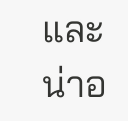และน่าอ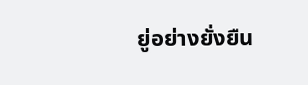ยู่อย่างยั่งยืน